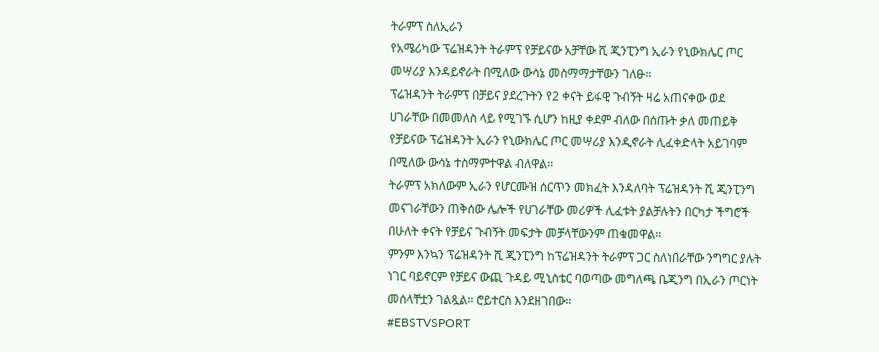ትራምፕ ስለኢራን
የአሜሪካው ፕሬዝዳንት ትራምፕ የቻይናው አቻቸው ሺ ጂንፒንግ ኢራን የኒውክሌር ጦር መሣሪያ እንዳይኖራት በሚለው ውሳኔ መስማማታቸውን ገለፁ።
ፕሬዝዳንት ትራምፕ በቻይና ያደረጉትን የ2 ቀናት ይፋዊ ጉብኝት ዛሬ አጠናቀው ወደ ሀገራቸው በመመለስ ላይ የሚገኙ ሲሆን ከዚያ ቀደም ብለው በሰጡት ቃለ መጠይቅ የቻይናው ፕሬዝዳንት ኢራን የኒውክሌር ጦር መሣሪያ እንዲኖራት ሊፈቀድላት አይገባም በሚለው ውሳኔ ተስማምተዋል ብለዋል፡፡
ትራምፕ አክለውም ኢራን የሆርሙዝ ሰርጥን መክፈት እንዳለባት ፕሬዝዳንት ሺ ጂንፒንግ መናገራቸውን ጠቅሰው ሌሎች የሀገራቸው መሪዎች ሊፈቱት ያልቻሉትን በርካታ ችግሮች በሁለት ቀናት የቻይና ጉብኝት መፍታት መቻላቸውንም ጠቁመዋል፡፡
ምንም እንኳን ፕሬዝዳንት ሺ ጂንፒንግ ከፕሬዝዳንት ትራምፕ ጋር ስለነበራቸው ንግግር ያሉት ነገር ባይኖርም የቻይና ውጪ ጉዳይ ሚኒስቴር ባወጣው መግለጫ ቤጂንግ በኢራን ጦርነት መሰላቸቷን ገልጿል፡፡ ሮይተርስ እንደዘገበው፡፡
#EBSTVSPORT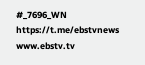#_7696_WN
https://t.me/ebstvnews
www.ebstv.tv